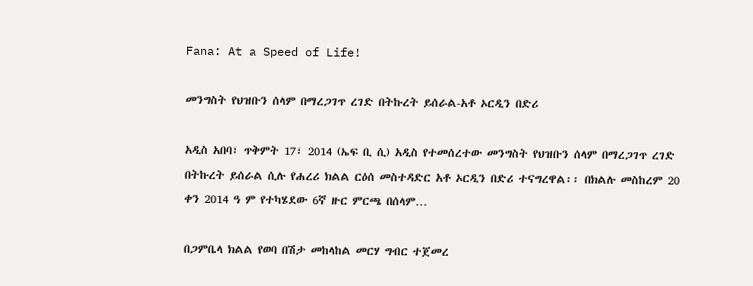Fana: At a Speed of Life!

መንግስት የህዝቡን ሰላም በማረጋገጥ ረገድ በትኩረት ይሰራል-አቶ ኦርዲን በድሪ

አዲስ አበባ፣ ጥቅምት 17፣ 2014 (ኤፍ ቢ ሲ) አዲስ የተመሰረተው መንግስት የህዝቡን ሰላም በማረጋገጥ ረገድ በትኩረት ይሰራል ሲሉ የሐረሪ ክልል ርዕሰ መስተዳድር አቶ ኦርዲን በድሪ ተናግረዋል፡፡ በክልሉ መስከረም 20 ቀን 2014 ዓ ም የተካሄደው 6ኛ ዙር ምርጫ በሰላም…

በጋምቤላ ክልል የወባ በሽታ መከላከል መርሃ ግብር ተጀመረ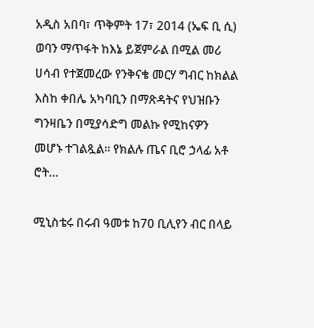አዲስ አበባ፣ ጥቅምት 17፣ 2014 (ኤፍ ቢ ሲ) ወባን ማጥፋት ከእኔ ይጀምራል በሚል መሪ ሀሳብ የተጀመረው የንቅናቄ መርሃ ግብር ከክልል እስከ ቀበሌ አካባቢን በማጽዳትና የህዝቡን ግንዛቤን በሚያሳድግ መልኩ የሚከናዎን መሆኑ ተገልጿል፡፡ የክልሉ ጤና ቢሮ ኃላፊ አቶ ሮት…

ሚኒስቴሩ በሩብ ዓመቱ ከ70 ቢሊየን ብር በላይ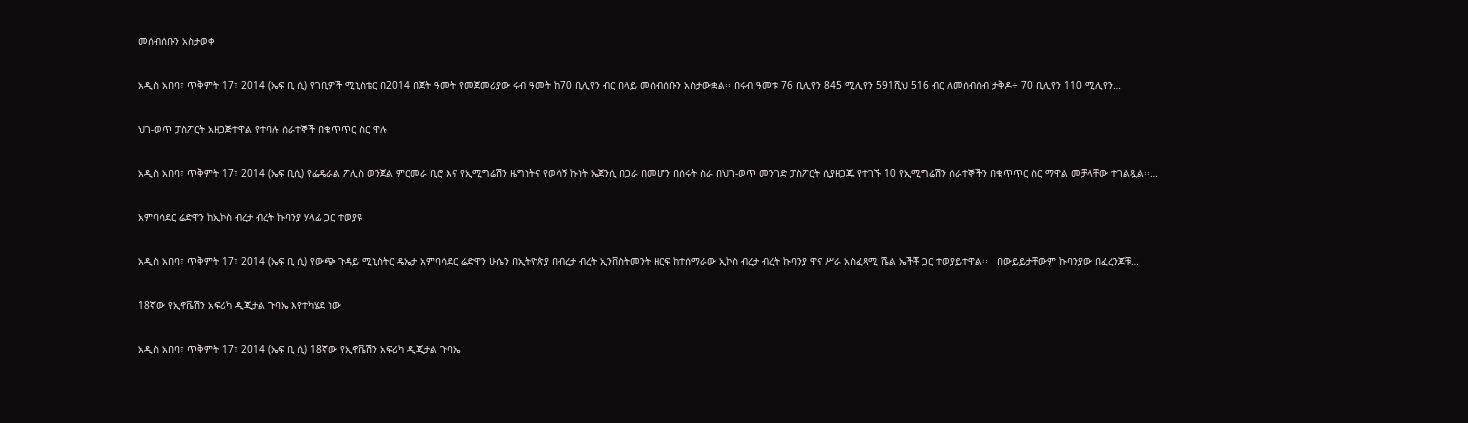መሰብሰቡን አስታወቀ

አዲስ አበባ፣ ጥቅምት 17፣ 2014 (ኤፍ ቢ ሲ) የገቢዎች ሚኒስቴር በ2014 በጀት ዓመት የመጀመሪያው ሩብ ዓመት ከ70 ቢሊየን ብር በላይ መሰብሰቡን አስታውቋል፡፡ በሩብ ዓመቱ 76 ቢሊየን 845 ሚሊየን 591ሺህ 516 ብር ለመሰብሰብ ታቅዶ÷ 70 ቢሊየን 110 ሚሊየን…

ህገ-ወጥ ፓስፖርት አዘጋጅተዋል የተባሉ ሰራተኞች በቁጥጥር ስር ዋሉ

አዲስ አበባ፣ ጥቅምት 17፣ 2014 (ኤፍ ቢሲ) የፌዴራል ፖሊስ ወንጀል ምርመራ ቢሮ እና የኢሚግሬሽን ዜግነትና የወሳኝ ኩነት ኤጀንሲ በጋራ በመሆን በሰሩት ስራ በህገ-ወጥ መንገድ ፓስፖርት ሲያዘጋጁ የተገኙ 10 የኢሚግሬሽን ሰራተኞችን በቁጥጥር ስር ማዋል መቻላቸው ተገልጿል፡፡…

አምባሳደር ሬድዋን ከኢኮስ ብረታ ብረት ኩባንያ ሃላፊ ጋር ተወያዩ

አዲስ አበባ፣ ጥቅምት 17፣ 2014 (ኤፍ ቢ ሲ) የውጭ ጉዳይ ሚኒስትር ዴኤታ አምባሳደር ሬድዋን ሁሴን በኢትዮጵያ በብረታ ብረት ኢንቨስትመንት ዘርፍ ከተሰማራው ኢኮስ ብረታ ብረት ኩባንያ ዋና ሥራ አስፈጻሚ ሼል ኤችቾ ጋር ተወያይተዋል፡፡   በውይይታቸውም ኩባንያው በፈረንጆቹ…

18ኛው የኢኖቬሽን አፍሪካ ዲጂታል ጉባኤ እየተካሄደ ነው

አዲስ አበባ፣ ጥቅምት 17፣ 2014 (ኤፍ ቢ ሲ) 18ኛው የኢኖቬሽን አፍሪካ ዲጂታል ጉባኤ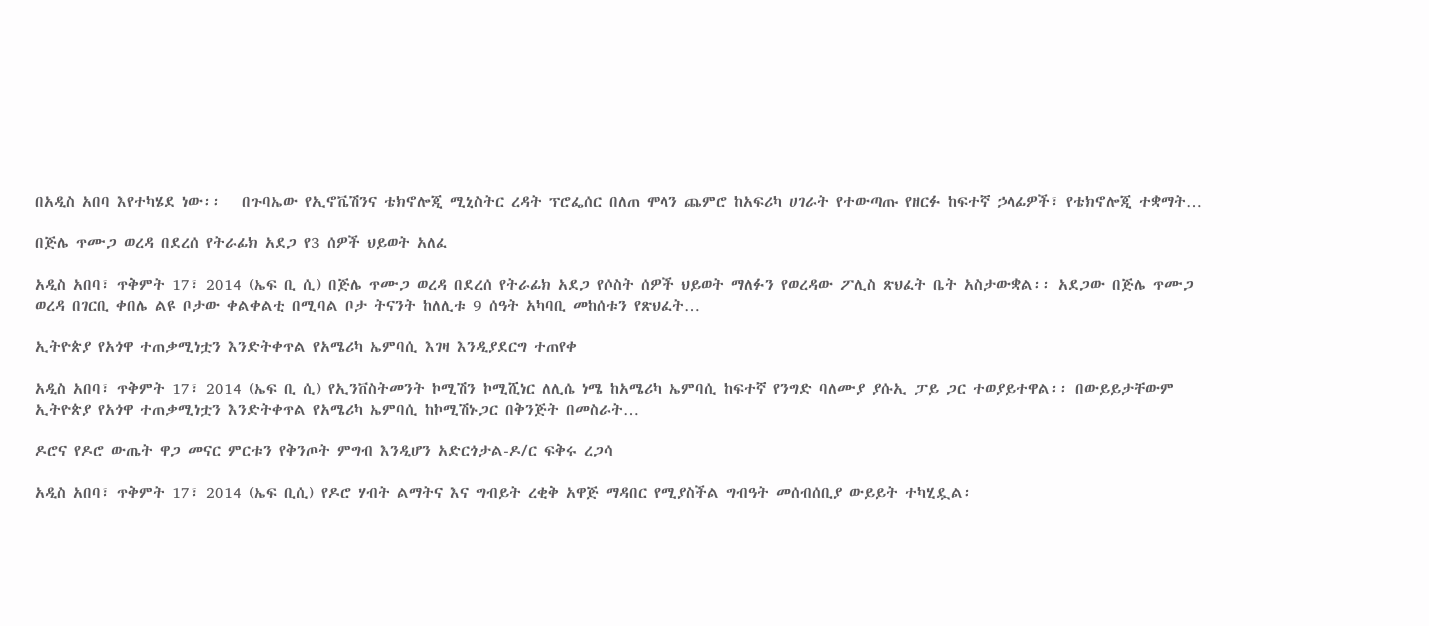በአዲስ አበባ እየተካሄደ ነው፡፡   በጉባኤው የኢኖቬሽንና ቴክኖሎጂ ሚኒስትር ረዳት ፕሮፌሰር በለጠ ሞላን ጨምሮ ከአፍሪካ ሀገራት የተውጣጡ የዘርፉ ከፍተኛ ኃላፊዎች፣ የቴክኖሎጂ ተቋማት…

በጅሌ ጥሙጋ ወረዳ በደረሰ የትራፊክ አደጋ የ3 ሰዎች ህይወት አለፈ

አዲስ አበባ፣ ጥቅምት 17፣ 2014 (ኤፍ ቢ ሲ) በጅሌ ጥሙጋ ወረዳ በደረሰ የትራፊክ አደጋ የሶስት ሰዎች ህይወት ማለፉን የወረዳው ፖሊስ ጽህፈት ቤት አስታውቋል፡፡ አደጋው በጅሌ ጥሙጋ ወረዳ በገርቢ ቀበሌ ልዩ ቦታው ቀልቀልቲ በሚባል ቦታ ትናንት ከለሊቱ 9 ሰዓት አካባቢ መከሰቱን የጽህፈት…

ኢትዮጵያ የአጎዋ ተጠቃሚነቷን እንድትቀጥል የአሜሪካ ኤምባሲ እገዛ እንዲያደርግ ተጠየቀ

አዲስ አበባ፣ ጥቅምት 17፣ 2014 (ኤፍ ቢ ሲ) የኢንቨስትመንት ኮሚሽን ኮሚሺነር ለሊሴ ነሜ ከአሜሪካ ኤምባሲ ከፍተኛ የንግድ ባለሙያ ያሱኢ ፓይ ጋር ተወያይተዋል፡፡ በውይይታቸውም ኢትዮጵያ የአጎዋ ተጠቃሚነቷን እንድትቀጥል የአሜሪካ ኤምባሲ ከኮሚሽኑጋር በቅንጅት በመስራት…

ዶሮና የዶሮ ውጤት ዋጋ መናር ምርቱን የቅንጦት ምግብ እንዲሆን አድርጎታል-ዶ/ር ፍቅሩ ረጋሳ

አዲስ አበባ፣ ጥቅምት 17፣ 2014 (ኤፍ ቢሲ) የዶሮ ሃብት ልማትና እና ግብይት ረቂቅ አዋጅ ማዳበር የሚያስችል ግብዓት መሰብሰቢያ ውይይት ተካሂዷል፡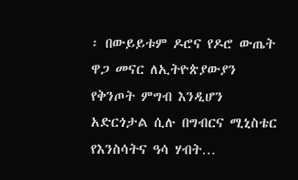፡ በውይይቱም ዶሮና የዶሮ ውጤት ዋጋ መናር ለኢትዮጵያውያን የቅንጦት ምግብ እንዲሆን አድርጎታል ሲሉ በግብርና ሚኒስቴር የእንስሳትና ዓሳ ሃብት…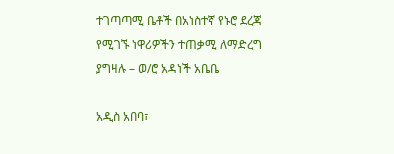ተገጣጣሚ ቤቶች በአነስተኛ የኑሮ ደረጃ የሚገኙ ነዋሪዎችን ተጠቃሚ ለማድረግ ያግዛሉ – ወ/ሮ አዳነች አቤቤ

አዲስ አበባ፣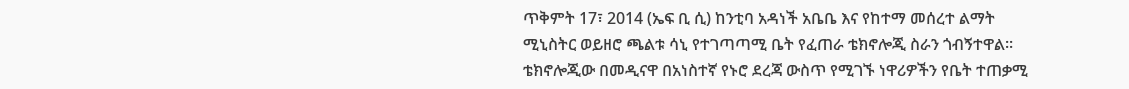ጥቅምት 17፣ 2014 (ኤፍ ቢ ሲ) ከንቲባ አዳነች አቤቤ እና የከተማ መሰረተ ልማት ሚኒስትር ወይዘሮ ጫልቱ ሳኒ የተገጣጣሚ ቤት የፈጠራ ቴክኖሎጂ ስራን ጎብኝተዋል፡፡ ቴክኖሎጂው በመዲናዋ በአነስተኛ የኑሮ ደረጃ ውስጥ የሚገኙ ነዋሪዎችን የቤት ተጠቃሚ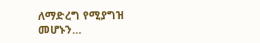ለማድረግ የሚያግዝ መሆኑን…